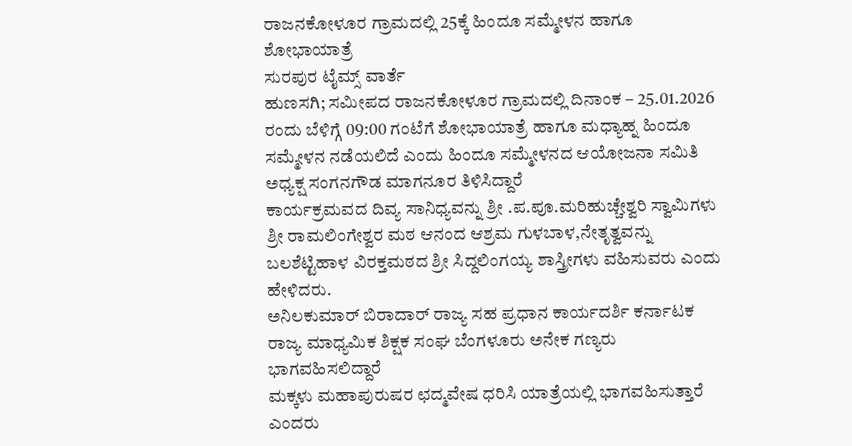ರಾಜನಕೋಳೂರ ಗ್ರಾಮದಲ್ಲಿ 25ಕ್ಕೆ ಹಿಂದೂ ಸಮ್ಮೇಳನ ಹಾಗೂ ಶೋಭಾಯಾತ್ರೆ
ಸುರಪುರ ಟೈಮ್ಸ್ ವಾರ್ತೆ
ಹುಣಸಗಿ; ಸಮೀಪದ ರಾಜನಕೋಳೂರ ಗ್ರಾಮದಲ್ಲಿ ದಿನಾಂಕ – 25.01.2026 ರಂದು ಬೆಳಿಗ್ಗೆ 09:00 ಗಂಟೆಗೆ ಶೋಭಾಯಾತ್ರೆ ಹಾಗೂ ಮಧ್ಯಾಹ್ನ ಹಿಂದೂ ಸಮ್ಮೇಳನ ನಡೆಯಲಿದೆ ಎಂದು ಹಿಂದೂ ಸಮ್ಮೇಳನದ ಆಯೋಜನಾ ಸಮಿತಿ ಅಧ್ಯಕ್ಷ ಸಂಗನಗೌಡ ಮಾಗನೂರ ತಿಳಿಸಿದ್ದಾರೆ
ಕಾರ್ಯಕ್ರಮವದ ದಿವ್ಯ ಸಾನಿಧ್ಯವನ್ನು ಶ್ರೀ .ಪ.ಪೂ.ಮರಿಹುಚ್ಚೇಶ್ವರಿ ಸ್ವಾಮಿಗಳು ಶ್ರೀ ರಾಮಲಿಂಗೇಶ್ವರ ಮಠ ಆನಂದ ಆಶ್ರಮ ಗುಳಬಾಳ,ನೇತೃತ್ವವನ್ನು ಬಲಶೆಟ್ಟಿಹಾಳ ವಿರಕ್ತಮಠದ ಶ್ರೀ ಸಿದ್ದಲಿಂಗಯ್ಯ ಶಾಸ್ತ್ರೀಗಳು ವಹಿಸುವರು ಎಂದು ಹೇಳಿದರು.
ಅನಿಲಕುಮಾರ್ ಬಿರಾದಾರ್ ರಾಜ್ಯ ಸಹ ಪ್ರಧಾನ ಕಾರ್ಯದರ್ಶಿ ಕರ್ನಾಟಕ ರಾಜ್ಯ ಮಾಧ್ಯಮಿಕ ಶಿಕ್ಷಕ ಸಂಘ ಬೆಂಗಳೂರು ಅನೇಕ ಗಣ್ಯರು ಭಾಗವಹಿಸಲಿದ್ದಾರೆ
ಮಕ್ಕಳು ಮಹಾಪುರುಷರ ಛದ್ಮವೇಷ ಧರಿಸಿ ಯಾತ್ರೆಯಲ್ಲಿ ಭಾಗವಹಿಸುತ್ತಾರೆ ಎಂದರು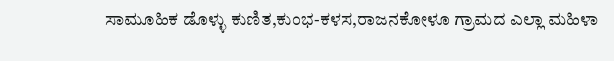ಸಾಮೂಹಿಕ ಡೊಳ್ಳು ಕುಣಿತ,ಕುಂಭ-ಕಳಸ,ರಾಜನಕೋಳೂ ಗ್ರಾಮದ ಎಲ್ಲಾ ಮಹಿಳಾ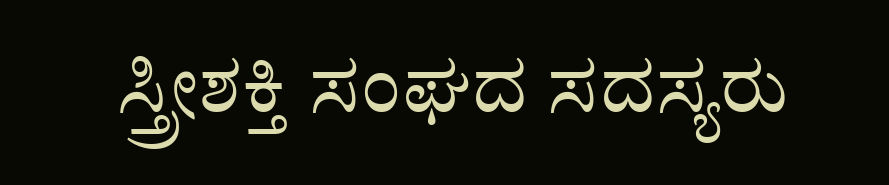ಸ್ತ್ರೀಶಕ್ತಿ ಸಂಘದ ಸದಸ್ಯರು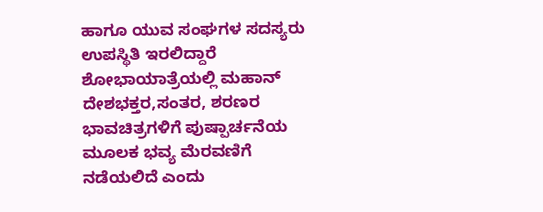ಹಾಗೂ ಯುವ ಸಂಘಗಳ ಸದಸ್ಯರು ಉಪಸ್ಥಿತಿ ಇರಲಿದ್ದಾರೆ
ಶೋಭಾಯಾತ್ರೆಯಲ್ಲಿ ಮಹಾನ್ ದೇಶಭಕ್ತರ,ಸಂತರ, ಶರಣರ ಭಾವಚಿತ್ರಗಳಿಗೆ ಪುಷ್ಪಾರ್ಚನೆಯ ಮೂಲಕ ಭವ್ಯ ಮೆರವಣಿಗೆ ನಡೆಯಲಿದೆ ಎಂದು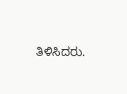ತಿಳಿಸಿದರು.